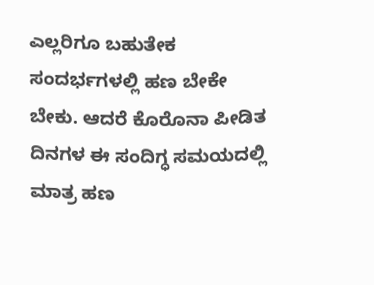ಎಲ್ಲರಿಗೂ ಬಹುತೇಕ ಸಂದರ್ಭಗಳಲ್ಲಿ ಹಣ ಬೇಕೇ ಬೇಕು. ಆದರೆ ಕೊರೊನಾ ಪೀಡಿತ ದಿನಗಳ ಈ ಸಂದಿಗ್ಧ ಸಮಯದಲ್ಲಿ ಮಾತ್ರ ಹಣ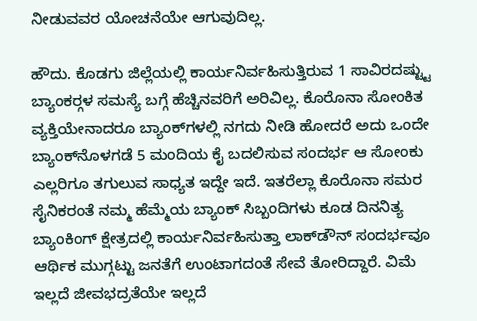ನೀಡುವವರ ಯೋಚನೆಯೇ ಆಗುವುದಿಲ್ಲ.

ಹೌದು. ಕೊಡಗು ಜಿಲ್ಲೆಯಲ್ಲಿ ಕಾರ್ಯನಿರ್ವಹಿಸುತ್ತಿರುವ 1 ಸಾವಿರದಷ್ಟ್ಟು ಬ್ಯಾಂಕರ್‍ಗಳ ಸಮಸ್ಯೆ ಬಗ್ಗೆ ಹೆಚ್ಚಿನವರಿಗೆ ಅರಿವಿಲ್ಲ. ಕೊರೊನಾ ಸೋಂಕಿತ ವ್ಯಕ್ತಿಯೇನಾದರೂ ಬ್ಯಾಂಕ್‍ಗಳಲ್ಲಿ ನಗದು ನೀಡಿ ಹೋದರೆ ಅದು ಒಂದೇ ಬ್ಯಾಂಕ್‍ನೊಳಗಡೆ 5 ಮಂದಿಯ ಕೈ ಬದಲಿಸುವ ಸಂದರ್ಭ ಆ ಸೋಂಕು ಎಲ್ಲರಿಗೂ ತಗುಲುವ ಸಾಧ್ಯತ ಇದ್ದೇ ಇದೆ. ಇತರೆಲ್ಲಾ ಕೊರೊನಾ ಸಮರ ಸೈನಿಕರಂತೆ ನಮ್ಮ ಹೆಮ್ಮೆಯ ಬ್ಯಾಂಕ್ ಸಿಬ್ಬಂದಿಗಳು ಕೂಡ ದಿನನಿತ್ಯ ಬ್ಯಾಂಕಿಂಗ್ ಕ್ಷೇತ್ರದಲ್ಲಿ ಕಾರ್ಯನಿರ್ವಹಿಸುತ್ತಾ ಲಾಕ್‍ಡೌನ್ ಸಂದರ್ಭವೂ ಆರ್ಥಿಕ ಮುಗ್ಗಟ್ಟು ಜನತೆಗೆ ಉಂಟಾಗದಂತೆ ಸೇವೆ ತೋರಿದ್ದಾರೆ. ವಿಮೆ ಇಲ್ಲದೆ ಜೀವಭದ್ರತೆಯೇ ಇಲ್ಲದೆ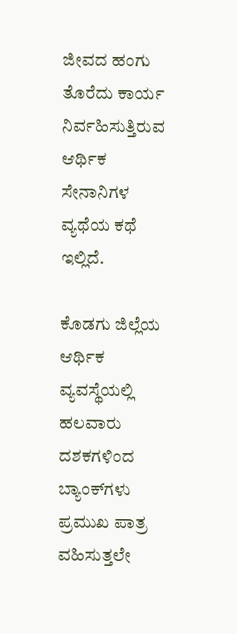ಜೀವದ ಹಂಗು ತೊರೆದು ಕಾರ್ಯ ನಿರ್ವಹಿಸುತ್ತಿರುವ ಆರ್ಥಿಕ ಸೇನಾನಿಗಳ ವ್ಯಥೆಯ ಕಥೆ ಇಲ್ಲಿದೆ.

ಕೊಡಗು ಜಿಲ್ಲೆಯ ಆರ್ಥಿಕ ವ್ಯವಸ್ಥೆಯಲ್ಲಿ ಹಲವಾರು ದಶಕಗಳಿಂದ ಬ್ಯಾಂಕ್‍ಗಳು ಪ್ರಮುಖ ಪಾತ್ರ ವಹಿಸುತ್ತಲೇ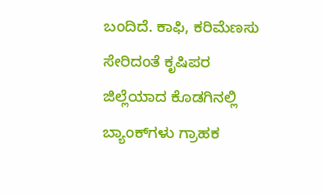ಬಂದಿದೆ. ಕಾಫಿ, ಕರಿಮೆಣಸು ಸೇರಿದಂತೆ ಕೃಷಿಪರ ಜಿಲ್ಲೆಯಾದ ಕೊಡಗಿನಲ್ಲಿ ಬ್ಯಾಂಕ್‍ಗಳು ಗ್ರಾಹಕ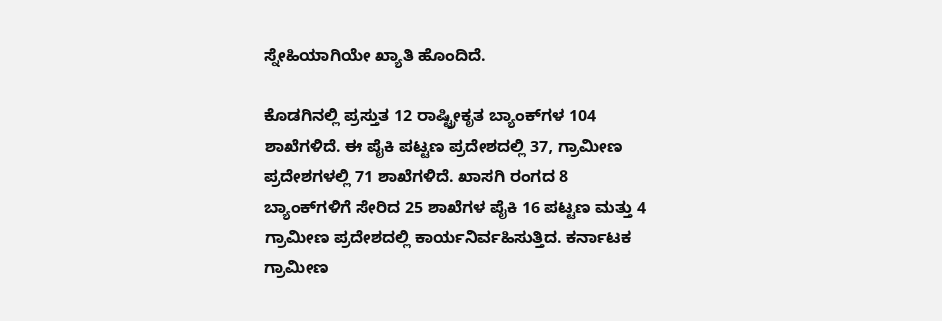ಸ್ನೇಹಿಯಾಗಿಯೇ ಖ್ಯಾತಿ ಹೊಂದಿದೆ.

ಕೊಡಗಿನಲ್ಲಿ ಪ್ರಸ್ತುತ 12 ರಾಷ್ಟ್ರೀಕೃತ ಬ್ಯಾಂಕ್‍ಗಳ 104 ಶಾಖೆಗಳಿದೆ. ಈ ಪೈಕಿ ಪಟ್ಟಣ ಪ್ರದೇಶದಲ್ಲಿ 37, ಗ್ರಾಮೀಣ ಪ್ರದೇಶಗಳಲ್ಲಿ 71 ಶಾಖೆಗಳಿದೆ. ಖಾಸಗಿ ರಂಗದ 8 ಬ್ಯಾಂಕ್‍ಗಳಿಗೆ ಸೇರಿದ 25 ಶಾಖೆಗಳ ಪೈಕಿ 16 ಪಟ್ಟಣ ಮತ್ತು 4 ಗ್ರಾಮೀಣ ಪ್ರದೇಶದಲ್ಲಿ ಕಾರ್ಯನಿರ್ವಹಿಸುತ್ತಿದ. ಕರ್ನಾಟಕ ಗ್ರಾಮೀಣ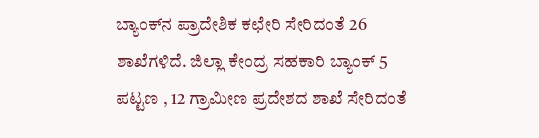ಬ್ಯಾಂಕ್‍ನ ಪ್ರಾದೇಶಿಕ ಕಛೇರಿ ಸೇರಿದಂತೆ 26 ಶಾಖೆಗಳಿದೆ. ಜಿಲ್ಲಾ ಕೇಂದ್ರ ಸಹಕಾರಿ ಬ್ಯಾಂಕ್ 5 ಪಟ್ಟಣ , 12 ಗ್ರಾಮೀಣ ಪ್ರದೇಶದ ಶಾಖೆ ಸೇರಿದಂತೆ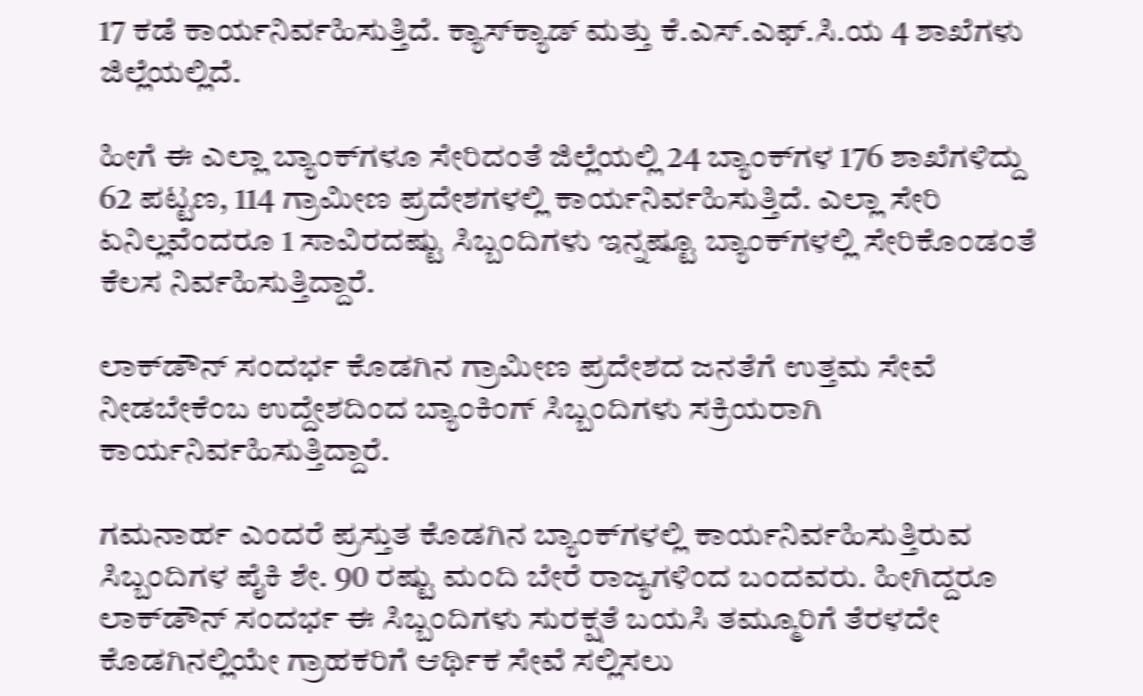17 ಕಡೆ ಕಾರ್ಯನಿರ್ವಹಿಸುತ್ತಿದೆ. ಕ್ಯಾಸ್‍ಕ್ಯಾಡ್ ಮತ್ತು ಕೆ.ಎಸ್.ಎಫ್.ಸಿ.ಯ 4 ಶಾಖೆಗಳು ಜಿಲ್ಲೆಯಲ್ಲಿದೆ.

ಹೀಗೆ ಈ ಎಲ್ಲಾ ಬ್ಯಾಂಕ್‍ಗಳೂ ಸೇರಿದಂತೆ ಜಿಲ್ಲೆಯಲ್ಲಿ 24 ಬ್ಯಾಂಕ್‍ಗಳ 176 ಶಾಖೆಗಳಿದ್ದು 62 ಪಟ್ಟಣ, 114 ಗ್ರಾಮೀಣ ಪ್ರದೇಶಗಳಲ್ಲಿ ಕಾರ್ಯನಿರ್ವಹಿಸುತ್ತಿದೆ. ಎಲ್ಲಾ ಸೇರಿ ಏನಿಲ್ಲವೆಂದರೂ 1 ಸಾವಿರದಷ್ಟು ಸಿಬ್ಬಂದಿಗಳು ಇನ್ನಷ್ಟೂ ಬ್ಯಾಂಕ್‍ಗಳಲ್ಲಿ ಸೇರಿಕೊಂಡಂತೆ ಕೆಲಸ ನಿರ್ವಹಿಸುತ್ತಿದ್ದಾರೆ.

ಲಾಕ್‍ಡೌನ್ ಸಂದರ್ಭ ಕೊಡಗಿನ ಗ್ರಾಮೀಣ ಪ್ರದೇಶದ ಜನತೆಗೆ ಉತ್ತಮ ಸೇವೆ ನೀಡಬೇಕೆಂಬ ಉದ್ದೇಶದಿಂದ ಬ್ಯಾಂಕಿಂಗ್ ಸಿಬ್ಬಂದಿಗಳು ಸಕ್ರಿಯರಾಗಿ ಕಾರ್ಯನಿರ್ವಹಿಸುತ್ತಿದ್ದಾರೆ.

ಗಮನಾರ್ಹ ಎಂದರೆ ಪ್ರಸ್ತುತ ಕೊಡಗಿನ ಬ್ಯಾಂಕ್‍ಗಳಲ್ಲಿ ಕಾರ್ಯನಿರ್ವಹಿಸುತ್ತಿರುವ ಸಿಬ್ಬಂದಿಗಳ ಪೈಕಿ ಶೇ. 90 ರಷ್ಟು ಮಂದಿ ಬೇರೆ ರಾಜ್ಯಗಳಿಂದ ಬಂದವರು. ಹೀಗಿದ್ದರೂ ಲಾಕ್‍ಡೌನ್ ಸಂದರ್ಭ ಈ ಸಿಬ್ಬಂದಿಗಳು ಸುರಕ್ಷತೆ ಬಯಸಿ ತಮ್ಮೂರಿಗೆ ತೆರಳದೇ ಕೊಡಗಿನಲ್ಲಿಯೇ ಗ್ರಾಹಕರಿಗೆ ಆರ್ಥಿಕ ಸೇವೆ ಸಲ್ಲಿಸಲು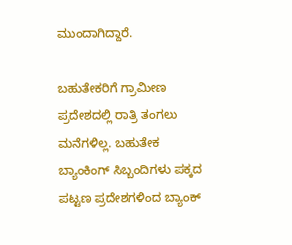ಮುಂದಾಗಿದ್ದಾರೆ.

ಬಹುತೇಕರಿಗೆ ಗ್ರಾಮೀಣ ಪ್ರದೇಶದಲ್ಲಿ ರಾತ್ರಿ ತಂಗಲು ಮನೆಗಳಿಲ್ಲ. ಬಹುತೇಕ ಬ್ಯಾಂಕಿಂಗ್ ಸಿಬ್ಬಂದಿಗಳು ಪಕ್ಕದ ಪಟ್ಟಣ ಪ್ರದೇಶಗಳಿಂದ ಬ್ಯಾಂಕ್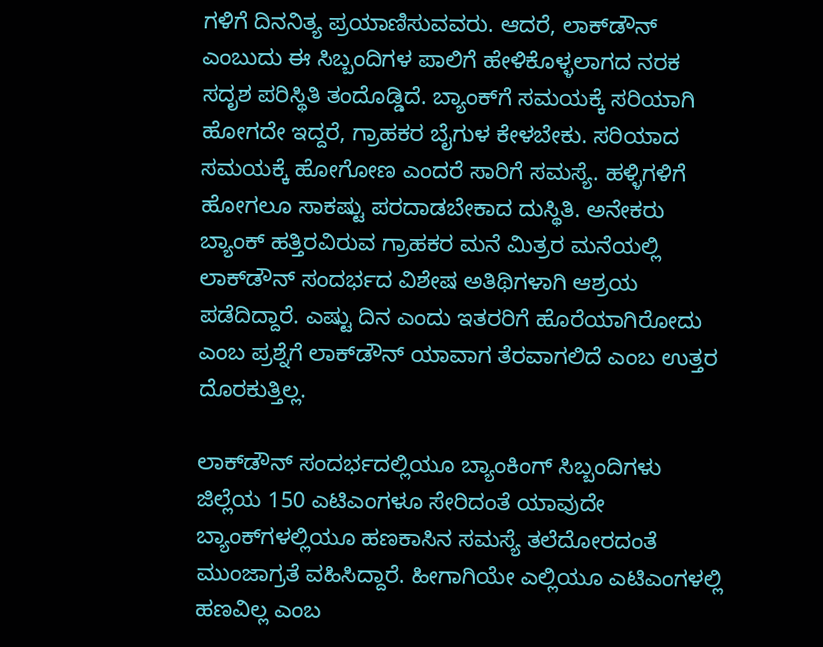ಗಳಿಗೆ ದಿನನಿತ್ಯ ಪ್ರಯಾಣಿಸುವವರು. ಆದರೆ, ಲಾಕ್‍ಡೌನ್ ಎಂಬುದು ಈ ಸಿಬ್ಬಂದಿಗಳ ಪಾಲಿಗೆ ಹೇಳಿಕೊಳ್ಳಲಾಗದ ನರಕ ಸದೃಶ ಪರಿಸ್ಥಿತಿ ತಂದೊಡ್ಡಿದೆ. ಬ್ಯಾಂಕ್‍ಗೆ ಸಮಯಕ್ಕೆ ಸರಿಯಾಗಿ ಹೋಗದೇ ಇದ್ದರೆ, ಗ್ರಾಹಕರ ಬೈಗುಳ ಕೇಳಬೇಕು. ಸರಿಯಾದ ಸಮಯಕ್ಕೆ ಹೋಗೋಣ ಎಂದರೆ ಸಾರಿಗೆ ಸಮಸ್ಯೆ. ಹಳ್ಳಿಗಳಿಗೆ ಹೋಗಲೂ ಸಾಕಷ್ಟು ಪರದಾಡಬೇಕಾದ ದುಸ್ಥಿತಿ. ಅನೇಕರು ಬ್ಯಾಂಕ್ ಹತ್ತಿರವಿರುವ ಗ್ರಾಹಕರ ಮನೆ ಮಿತ್ರರ ಮನೆಯಲ್ಲಿ ಲಾಕ್‍ಡೌನ್ ಸಂದರ್ಭದ ವಿಶೇಷ ಅತಿಥಿಗಳಾಗಿ ಆಶ್ರಯ ಪಡೆದಿದ್ದಾರೆ. ಎಷ್ಟು ದಿನ ಎಂದು ಇತರರಿಗೆ ಹೊರೆಯಾಗಿರೋದು ಎಂಬ ಪ್ರಶ್ನೆಗೆ ಲಾಕ್‍ಡೌನ್ ಯಾವಾಗ ತೆರವಾಗಲಿದೆ ಎಂಬ ಉತ್ತರ ದೊರಕುತ್ತಿಲ್ಲ.

ಲಾಕ್‍ಡೌನ್ ಸಂದರ್ಭದಲ್ಲಿಯೂ ಬ್ಯಾಂಕಿಂಗ್ ಸಿಬ್ಬಂದಿಗಳು ಜಿಲ್ಲೆಯ 150 ಎಟಿಎಂಗಳೂ ಸೇರಿದಂತೆ ಯಾವುದೇ ಬ್ಯಾಂಕ್‍ಗಳಲ್ಲಿಯೂ ಹಣಕಾಸಿನ ಸಮಸ್ಯೆ ತಲೆದೋರದಂತೆ ಮುಂಜಾಗ್ರತೆ ವಹಿಸಿದ್ದಾರೆ. ಹೀಗಾಗಿಯೇ ಎಲ್ಲಿಯೂ ಎಟಿಎಂಗಳಲ್ಲಿ ಹಣವಿಲ್ಲ ಎಂಬ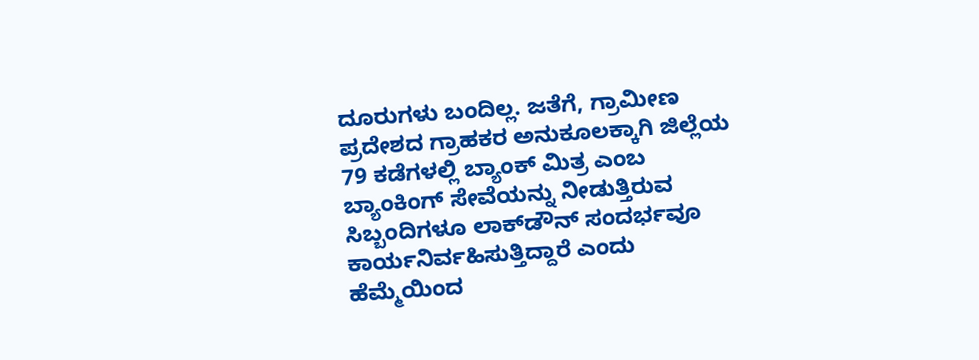ದೂರುಗಳು ಬಂದಿಲ್ಲ. ಜತೆಗೆ, ಗ್ರಾಮೀಣ ಪ್ರದೇಶದ ಗ್ರಾಹಕರ ಅನುಕೂಲಕ್ಕಾಗಿ ಜಿಲ್ಲೆಯ 79 ಕಡೆಗಳಲ್ಲಿ ಬ್ಯಾಂಕ್ ಮಿತ್ರ ಎಂಬ ಬ್ಯಾಂಕಿಂಗ್ ಸೇವೆಯನ್ನು ನೀಡುತ್ತಿರುವ ಸಿಬ್ಬಂದಿಗಳೂ ಲಾಕ್‍ಡೌನ್ ಸಂದರ್ಭವೂ ಕಾರ್ಯನಿರ್ವಹಿಸುತ್ತಿದ್ದಾರೆ ಎಂದು ಹೆಮ್ಮೆಯಿಂದ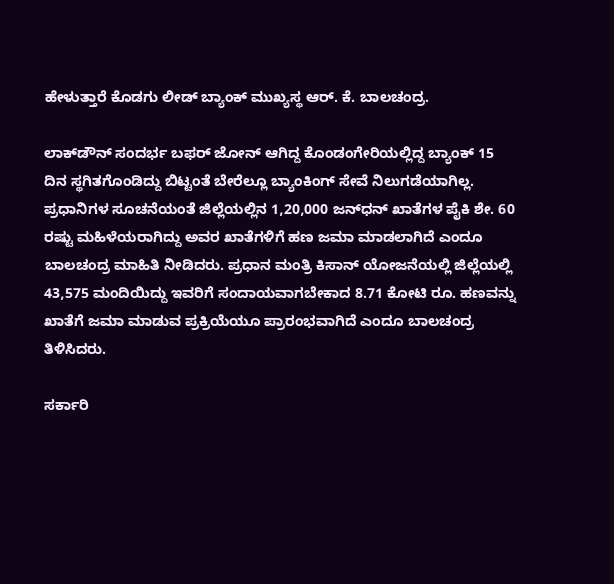ಹೇಳುತ್ತಾರೆ ಕೊಡಗು ಲೀಡ್ ಬ್ಯಾಂಕ್ ಮುಖ್ಯಸ್ಥ ಆರ್. ಕೆ. ಬಾಲಚಂದ್ರ.

ಲಾಕ್‍ಡೌನ್ ಸಂದರ್ಭ ಬಫರ್ ಜೋನ್ ಆಗಿದ್ದ ಕೊಂಡಂಗೇರಿಯಲ್ಲಿದ್ದ ಬ್ಯಾಂಕ್ 15 ದಿನ ಸ್ಥಗಿತಗೊಂಡಿದ್ದು ಬಿಟ್ಟಂತೆ ಬೇರೆಲ್ಲೂ ಬ್ಯಾಂಕಿಂಗ್ ಸೇವೆ ನಿಲುಗಡೆಯಾಗಿಲ್ಲ. ಪ್ರಧಾನಿಗಳ ಸೂಚನೆಯಂತೆ ಜಿಲ್ಲೆಯಲ್ಲಿನ 1,20,000 ಜನ್‍ಧನ್ ಖಾತೆಗಳ ಪೈಕಿ ಶೇ. 60 ರಷ್ಟು ಮಹಿಳೆಯರಾಗಿದ್ದು ಅವರ ಖಾತೆಗಳಿಗೆ ಹಣ ಜಮಾ ಮಾಡಲಾಗಿದೆ ಎಂದೂ ಬಾಲಚಂದ್ರ ಮಾಹಿತಿ ನೀಡಿದರು. ಪ್ರಧಾನ ಮಂತ್ರಿ ಕಿಸಾನ್ ಯೋಜನೆಯಲ್ಲಿ ಜಿಲ್ಲೆಯಲ್ಲಿ 43,575 ಮಂದಿಯಿದ್ದು ಇವರಿಗೆ ಸಂದಾಯವಾಗಬೇಕಾದ 8.71 ಕೋಟಿ ರೂ. ಹಣವನ್ನು ಖಾತೆಗೆ ಜಮಾ ಮಾಡುವ ಪ್ರಕ್ರಿಯೆಯೂ ಪ್ರಾರಂಭವಾಗಿದೆ ಎಂದೂ ಬಾಲಚಂದ್ರ ತಿಳಿಸಿದರು.

ಸರ್ಕಾರಿ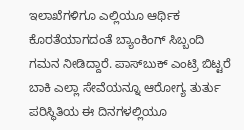ಇಲಾಖೆಗಳಿಗೂ ಎಲ್ಲಿಯೂ ಆರ್ಥಿಕ ಕೊರತೆಯಾಗದಂತೆ ಬ್ಯಾಂಕಿಂಗ್ ಸಿಬ್ಬಂದಿ ಗಮನ ನೀಡಿದ್ದಾರೆ. ಪಾಸ್‍ಬುಕ್ ಎಂಟ್ರಿ ಬಿಟ್ಟರೆ ಬಾಕಿ ಎಲ್ಲಾ ಸೇವೆಯನ್ನೂ ಆರೋಗ್ಯ ತುರ್ತು ಪರಿಸ್ಥಿತಿಯ ಈ ದಿನಗಳಲ್ಲಿಯೂ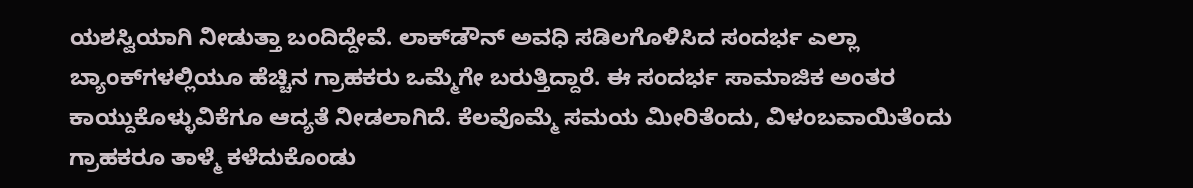ಯಶಸ್ವಿಯಾಗಿ ನೀಡುತ್ತಾ ಬಂದಿದ್ದೇವೆ. ಲಾಕ್‍ಡೌನ್ ಅವಧಿ ಸಡಿಲಗೊಳಿಸಿದ ಸಂದರ್ಭ ಎಲ್ಲಾ ಬ್ಯಾಂಕ್‍ಗಳಲ್ಲಿಯೂ ಹೆಚ್ಚಿನ ಗ್ರಾಹಕರು ಒಮ್ಮೆಗೇ ಬರುತ್ತಿದ್ದಾರೆ. ಈ ಸಂದರ್ಭ ಸಾಮಾಜಿಕ ಅಂತರ ಕಾಯ್ದುಕೊಳ್ಳುವಿಕೆಗೂ ಆದ್ಯತೆ ನೀಡಲಾಗಿದೆ. ಕೆಲವೊಮ್ಮೆ ಸಮಯ ಮೀರಿತೆಂದು, ವಿಳಂಬವಾಯಿತೆಂದು ಗ್ರಾಹಕರೂ ತಾಳ್ಮೆ ಕಳೆದುಕೊಂಡು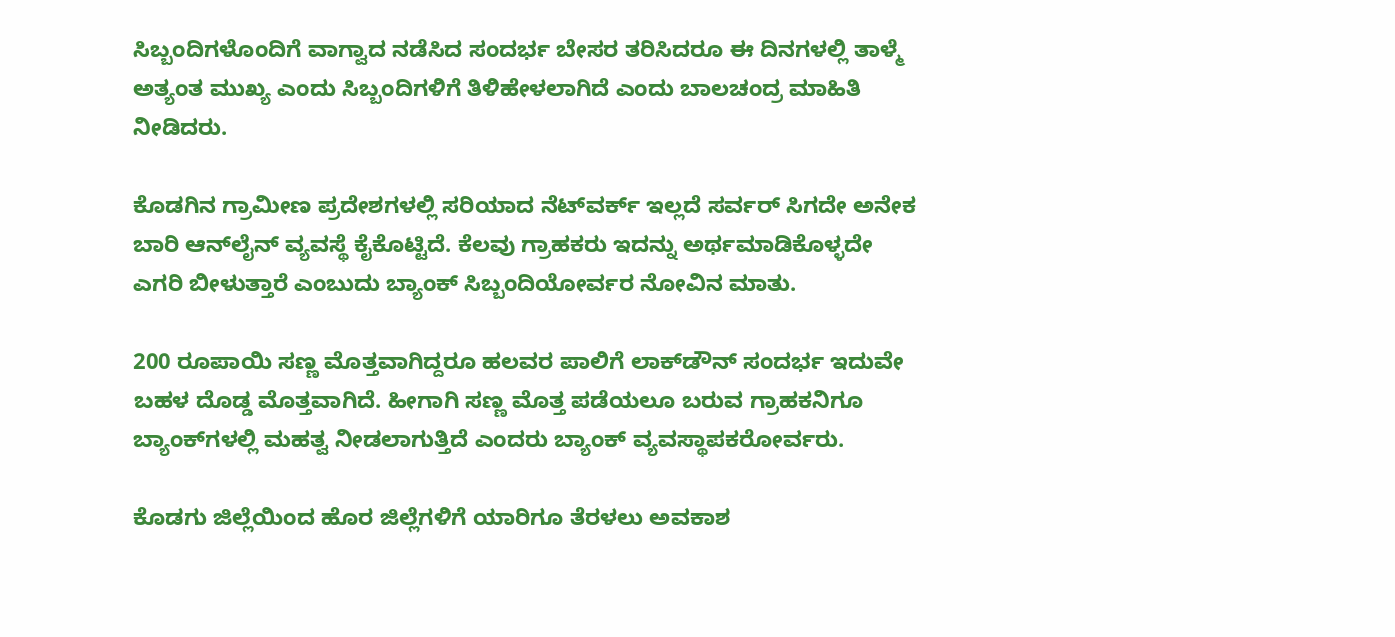ಸಿಬ್ಬಂದಿಗಳೊಂದಿಗೆ ವಾಗ್ವಾದ ನಡೆಸಿದ ಸಂದರ್ಭ ಬೇಸರ ತರಿಸಿದರೂ ಈ ದಿನಗಳಲ್ಲಿ ತಾಳ್ಮೆ ಅತ್ಯಂತ ಮುಖ್ಯ ಎಂದು ಸಿಬ್ಬಂದಿಗಳಿಗೆ ತಿಳಿಹೇಳಲಾಗಿದೆ ಎಂದು ಬಾಲಚಂದ್ರ ಮಾಹಿತಿ ನೀಡಿದರು.

ಕೊಡಗಿನ ಗ್ರಾಮೀಣ ಪ್ರದೇಶಗಳಲ್ಲಿ ಸರಿಯಾದ ನೆಟ್‍ವರ್ಕ್ ಇಲ್ಲದೆ ಸರ್ವರ್ ಸಿಗದೇ ಅನೇಕ ಬಾರಿ ಆನ್‍ಲೈನ್ ವ್ಯವಸ್ಥೆ ಕೈಕೊಟ್ಟಿದೆ. ಕೆಲವು ಗ್ರಾಹಕರು ಇದನ್ನು ಅರ್ಥಮಾಡಿಕೊಳ್ಳದೇ ಎಗರಿ ಬೀಳುತ್ತಾರೆ ಎಂಬುದು ಬ್ಯಾಂಕ್ ಸಿಬ್ಬಂದಿಯೋರ್ವರ ನೋವಿನ ಮಾತು.

200 ರೂಪಾಯಿ ಸಣ್ಣ ಮೊತ್ತವಾಗಿದ್ದರೂ ಹಲವರ ಪಾಲಿಗೆ ಲಾಕ್‍ಡೌನ್ ಸಂದರ್ಭ ಇದುವೇ ಬಹಳ ದೊಡ್ಡ ಮೊತ್ತವಾಗಿದೆ. ಹೀಗಾಗಿ ಸಣ್ಣ ಮೊತ್ತ ಪಡೆಯಲೂ ಬರುವ ಗ್ರಾಹಕನಿಗೂ ಬ್ಯಾಂಕ್‍ಗಳಲ್ಲಿ ಮಹತ್ವ ನೀಡಲಾಗುತ್ತಿದೆ ಎಂದರು ಬ್ಯಾಂಕ್ ವ್ಯವಸ್ಥಾಪಕರೋರ್ವರು.

ಕೊಡಗು ಜಿಲ್ಲೆಯಿಂದ ಹೊರ ಜಿಲ್ಲೆಗಳಿಗೆ ಯಾರಿಗೂ ತೆರಳಲು ಅವಕಾಶ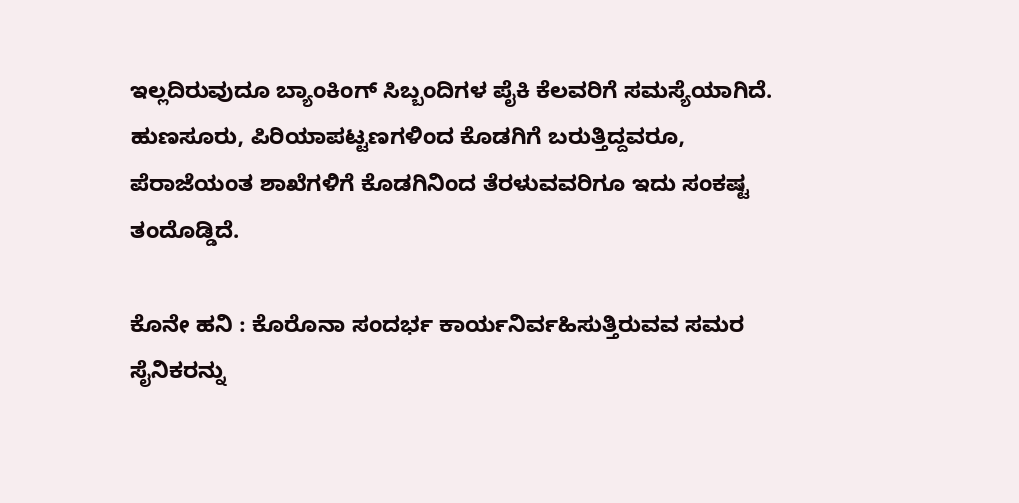ಇಲ್ಲದಿರುವುದೂ ಬ್ಯಾಂಕಿಂಗ್ ಸಿಬ್ಬಂದಿಗಳ ಪೈಕಿ ಕೆಲವರಿಗೆ ಸಮಸ್ಯೆಯಾಗಿದೆ. ಹುಣಸೂರು, ಪಿರಿಯಾಪಟ್ಟಣಗಳಿಂದ ಕೊಡಗಿಗೆ ಬರುತ್ತಿದ್ದವರೂ, ಪೆರಾಜೆಯಂತ ಶಾಖೆಗಳಿಗೆ ಕೊಡಗಿನಿಂದ ತೆರಳುವವರಿಗೂ ಇದು ಸಂಕಷ್ಟ ತಂದೊಡ್ಡಿದೆ.

ಕೊನೇ ಹನಿ : ಕೊರೊನಾ ಸಂದರ್ಭ ಕಾರ್ಯನಿರ್ವಹಿಸುತ್ತಿರುವವ ಸಮರ ಸೈನಿಕರನ್ನು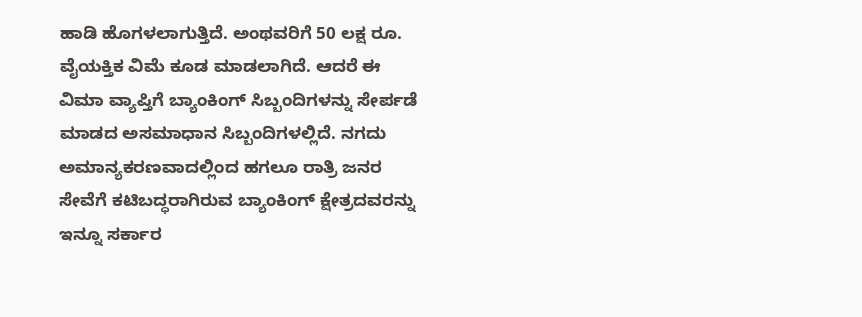ಹಾಡಿ ಹೊಗಳಲಾಗುತ್ತಿದೆ. ಅಂಥವರಿಗೆ 50 ಲಕ್ಷ ರೂ. ವೈಯಕ್ತಿಕ ವಿಮೆ ಕೂಡ ಮಾಡಲಾಗಿದೆ. ಆದರೆ ಈ ವಿಮಾ ವ್ಯಾಪ್ತಿಗೆ ಬ್ಯಾಂಕಿಂಗ್ ಸಿಬ್ಬಂದಿಗಳನ್ನು ಸೇರ್ಪಡೆ ಮಾಡದ ಅಸಮಾಧಾನ ಸಿಬ್ಬಂದಿಗಳಲ್ಲಿದೆ. ನಗದು ಅಮಾನ್ಯಕರಣವಾದಲ್ಲಿಂದ ಹಗಲೂ ರಾತ್ರಿ ಜನರ ಸೇವೆಗೆ ಕಟಿಬದ್ಧರಾಗಿರುವ ಬ್ಯಾಂಕಿಂಗ್ ಕ್ಷೇತ್ರದವರನ್ನು ಇನ್ನೂ ಸರ್ಕಾರ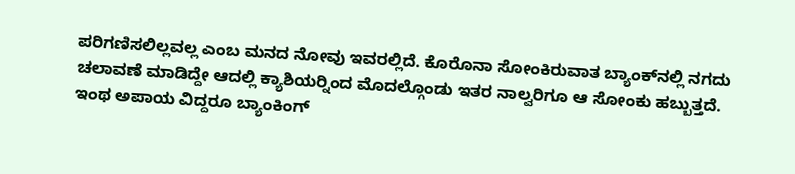ಪರಿಗಣಿಸಲಿಲ್ಲವಲ್ಲ ಎಂಬ ಮನದ ನೋವು ಇವರಲ್ಲಿದೆ. ಕೊರೊನಾ ಸೋಂಕಿರುವಾತ ಬ್ಯಾಂಕ್‍ನಲ್ಲಿ ನಗದು ಚಲಾವಣೆ ಮಾಡಿದ್ದೇ ಆದಲ್ಲಿ ಕ್ಯಾಶಿಯರ್‍ನಿಂದ ಮೊದಲ್ಗೊಂಡು ಇತರ ನಾಲ್ವರಿಗೂ ಆ ಸೋಂಕು ಹಬ್ಬುತ್ತದೆ. ಇಂಥ ಅಪಾಯ ವಿದ್ದರೂ ಬ್ಯಾಂಕಿಂಗ್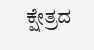ಕ್ಷೇತ್ರದ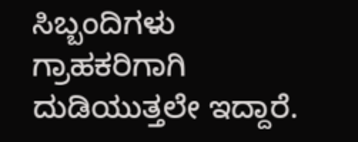ಸಿಬ್ಬಂದಿಗಳು ಗ್ರಾಹಕರಿಗಾಗಿ ದುಡಿಯುತ್ತಲೇ ಇದ್ದಾರೆ.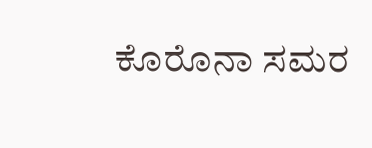ಕೊರೊನಾ ಸಮರ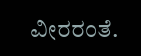ವೀರರಂತೆ.